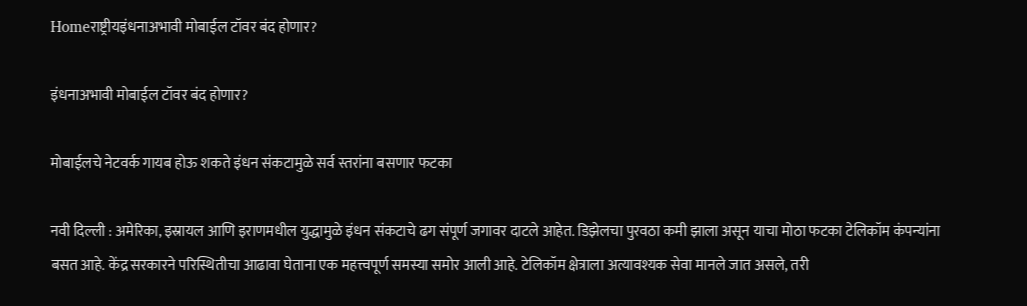Homeराष्ट्रीयइंधनाअभावी मोबाईल टॉवर बंद होणार?

इंधनाअभावी मोबाईल टॉवर बंद होणार?

मोबाईलचे नेटवर्क गायब होऊ शकते इंधन संकटामुळे सर्व स्तरांना बसणार फटका

नवी दिल्ली : अमेरिका, इस्रायल आणि इराणमधील युद्धामुळे इंधन संकटाचे ढग संपूर्ण जगावर दाटले आहेत. डिझेलचा पुरवठा कमी झाला असून याचा मोठा फटका टेलिकॉम कंपन्यांना बसत आहे. केंद्र सरकारने परिस्थितीचा आढावा घेताना एक महत्त्वपूर्ण समस्या समोर आली आहे. टेलिकॉम क्षेत्राला अत्यावश्यक सेवा मानले जात असले, तरी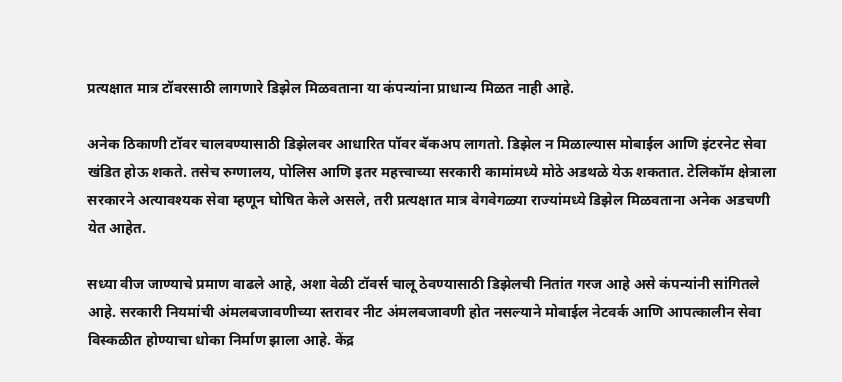प्रत्यक्षात मात्र टॉवरसाठी लागणारे डिझेल मिळवताना या कंपन्यांना प्राधान्य मिळत नाही आहे.

अनेक ठिकाणी टॉवर चालवण्यासाठी डिझेलवर आधारित पॉवर बॅकअप लागतो. डिझेल न मिळाल्यास मोबाईल आणि इंटरनेट सेवा खंडित होऊ शकते. तसेच रुग्णालय, पोलिस आणि इतर महत्त्वाच्या सरकारी कामांमध्ये मोठे अडथळे येऊ शकतात. टेलिकॉम क्षेत्राला सरकारने अत्यावश्यक सेवा म्हणून घोषित केले असले, तरी प्रत्यक्षात मात्र वेगवेगळ्या राज्यांमध्ये डिझेल मिळवताना अनेक अडचणी येत आहेत.

सध्या वीज जाण्याचे प्रमाण वाढले आहे, अशा वेळी टॉवर्स चालू ठेवण्यासाठी डिझेलची नितांत गरज आहे असे कंपन्यांनी सांगितले आहे. सरकारी नियमांची अंमलबजावणीच्या स्तरावर नीट अंमलबजावणी होत नसल्याने मोबाईल नेटवर्क आणि आपत्कालीन सेवा विस्कळीत होण्याचा धोका निर्माण झाला आहे. केंद्र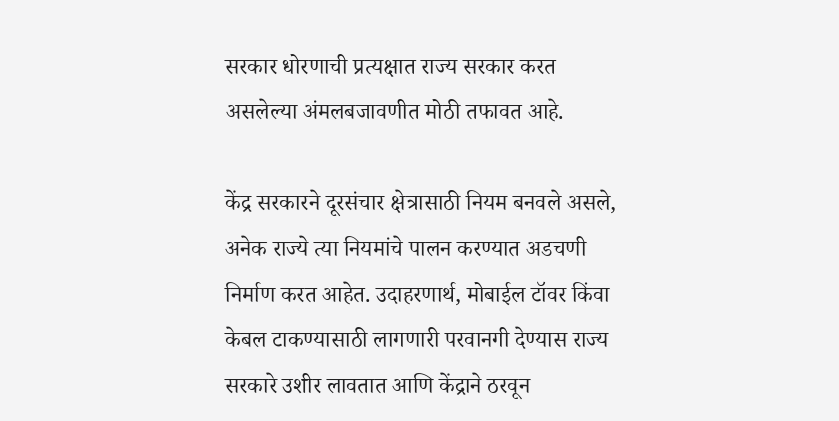सरकार धोरणाची प्रत्यक्षात राज्य सरकार करत असलेल्या अंमलबजावणीत मोठी तफावत आहे.

केंद्र सरकारने दूरसंचार क्षेत्रासाठी नियम बनवले असले, अनेक राज्ये त्या नियमांचे पालन करण्यात अडचणी निर्माण करत आहेत. उदाहरणार्थ, मोबाईल टॉवर किंवा केबल टाकण्यासाठी लागणारी परवानगी देण्यास राज्य सरकारे उशीर लावतात आणि केंद्राने ठरवून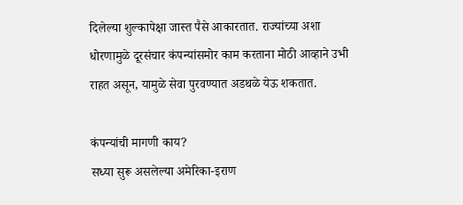दिलेल्या शुल्कापेक्षा जास्त पैसे आकारतात. राज्यांच्या अशा धोरणामुळे दूरसंचार कंपन्यांसमोर काम करताना मोठी आव्हाने उभी राहत असून, यामुळे सेवा पुरवण्यात अडथळे येऊ शकतात.

कंपन्यांची मागणी काय?
सध्या सुरू असलेल्या अमेरिका-इराण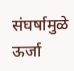संघर्षामुळे ऊर्जा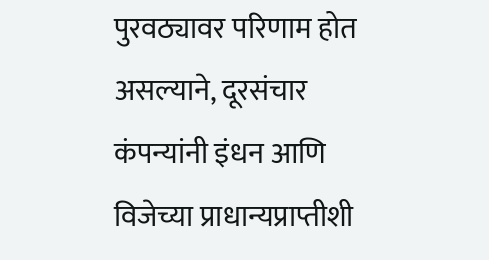पुरवठ्यावर परिणाम होत असल्याने, दूरसंचार कंपन्यांनी इंधन आणि विजेच्या प्राधान्यप्राप्तीशी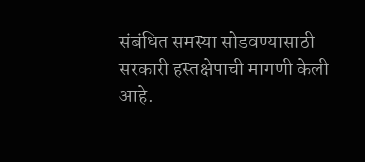संबंधित समस्या सोडवण्यासाठी सरकारी हस्तक्षेपाची मागणी केली आहे.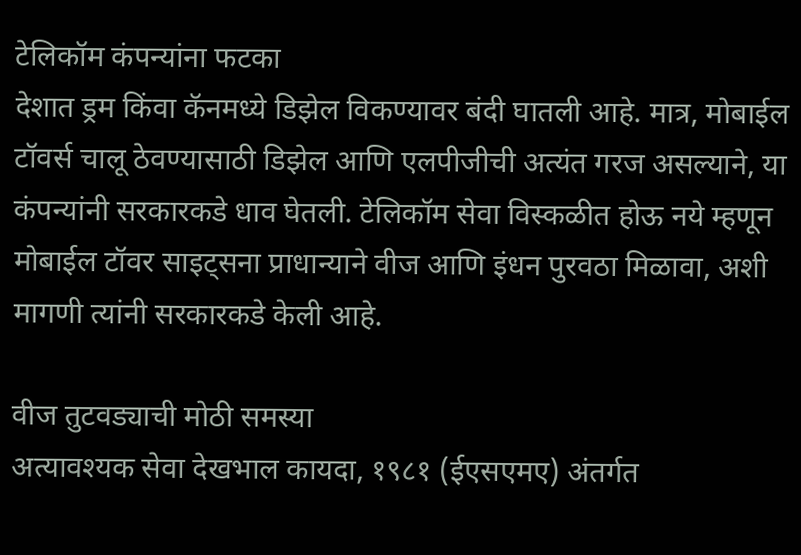टेलिकॉम कंपन्यांना फटका
देशात ड्रम किंवा कॅनमध्ये डिझेल विकण्यावर बंदी घातली आहे. मात्र, मोबाईल टॉवर्स चालू ठेवण्यासाठी डिझेल आणि एलपीजीची अत्यंत गरज असल्याने, या कंपन्यांनी सरकारकडे धाव घेतली. टेलिकॉम सेवा विस्कळीत होऊ नये म्हणून मोबाईल टॉवर साइट्सना प्राधान्याने वीज आणि इंधन पुरवठा मिळावा, अशी मागणी त्यांनी सरकारकडे केली आहे.

वीज तुटवड्याची मोठी समस्या
अत्यावश्यक सेवा देखभाल कायदा, १९८१ (ईएसएमए) अंतर्गत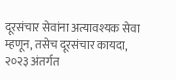दूरसंचार सेवांना अत्यावश्यक सेवा म्हणून, तसेच दूरसंचार कायदा, २०२३ अंतर्गत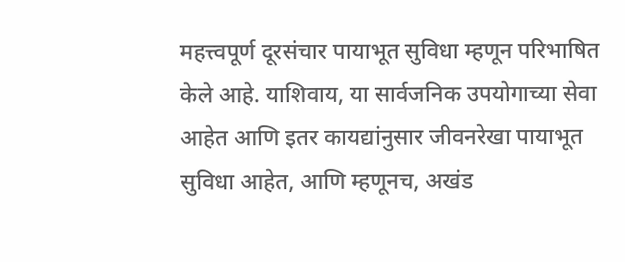महत्त्वपूर्ण दूरसंचार पायाभूत सुविधा म्हणून परिभाषित केले आहे. याशिवाय, या सार्वजनिक उपयोगाच्या सेवा आहेत आणि इतर कायद्यांनुसार जीवनरेखा पायाभूत सुविधा आहेत, आणि म्हणूनच, अखंड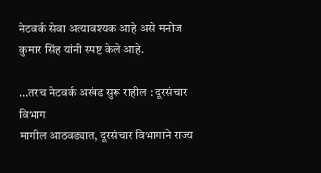नेटवर्क सेवा अत्यावश्यक आहे असे मनोज कुमार सिंह यांनी स्पष्ट केले आहे.

…तरच नेटवर्क अखंड सुरू राहील : दूरसंचार विभाग
मागील आठवड्यात, दूरसंचार विभागाने राज्य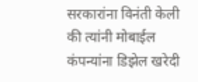सरकारांना विनंती केली की त्यांनी मोबाईल कंपन्यांना डिझेल खरेदी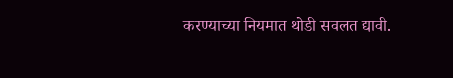करण्याच्या नियमात थोडी सवलत द्यावी.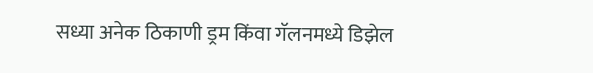सध्या अनेक ठिकाणी ड्रम किंवा गॅलनमध्ये डिझेल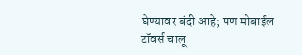घेण्यावर बंदी आहे; पण मोबाईल टॉवर्स चालू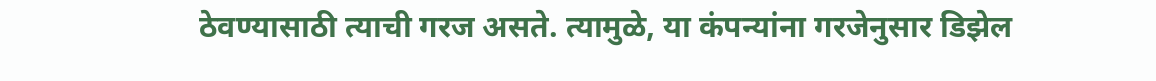ठेवण्यासाठी त्याची गरज असते. त्यामुळे, या कंपन्यांना गरजेनुसार डिझेल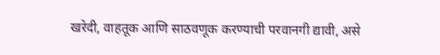खरेदी, वाहतूक आणि साठवणूक करण्याची परवानगी द्यावी, असे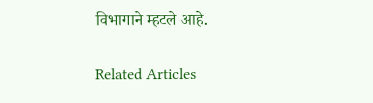विभागाने म्हटले आहे.

Related Articles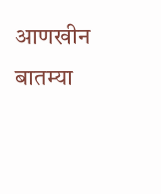आणखीन बातम्या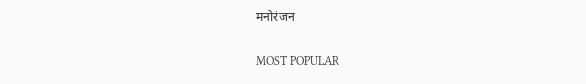मनोरंजन

MOST POPULAR